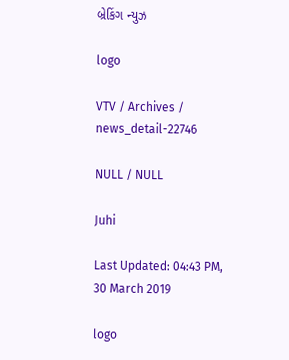બ્રેકિંગ ન્યુઝ

logo

VTV / Archives / news_detail-22746

NULL / NULL

Juhi

Last Updated: 04:43 PM, 30 March 2019

logo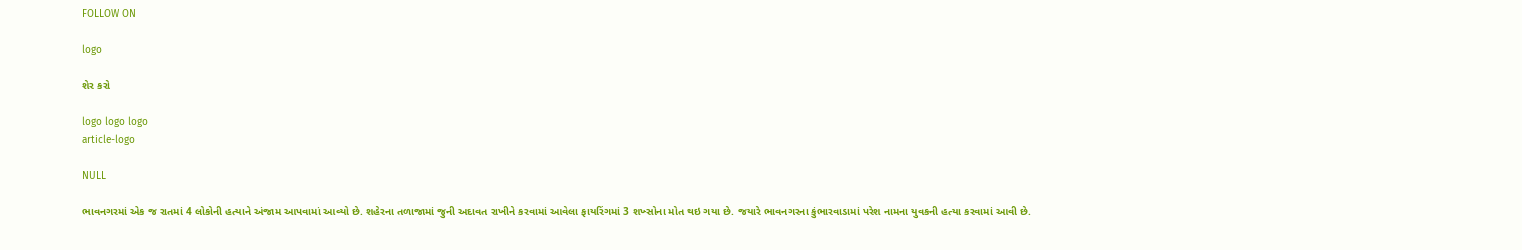FOLLOW ON

logo

શેર કરો

logo logo logo
article-logo

NULL

ભાવનગરમાં એક જ રાતમાં 4 લોકોની હત્યાને અંજામ આપવામાં આવ્યો છે. શહેરના તળાજામાં જુની અદાવત રાખીને કરવામાં આવેલા ફાયરિંગમાં 3 શખ્સોના મોત થઇ ગયા છે. જયારે ભાવનગરના કુંભારવાડામાં પરેશ નામના યુવકની હત્યા કરવામાં આવી છે.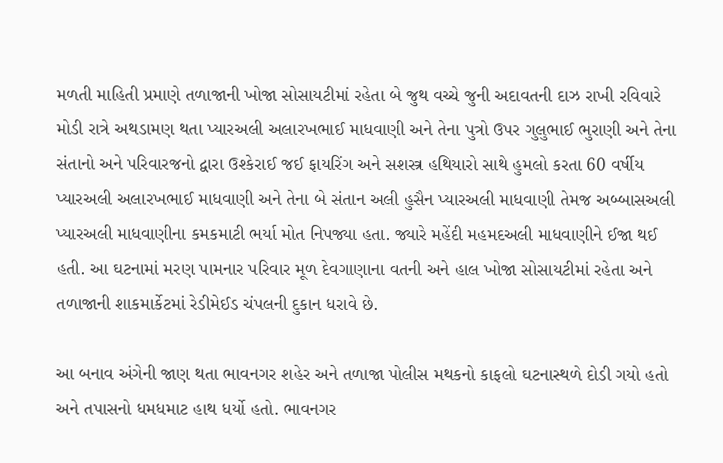મળતી માહિતી પ્રમાણે તળાજાની ખોજા સોસાયટીમાં રહેતા બે જુથ વચ્ચે જુની અદાવતની દાઝ રાખી રવિવારે મોડી રાત્રે અથડામણ થતા પ્યારઅલી અલારખભાઈ માધવાણી અને તેના પુત્રો ઉપર ગુલુભાઈ ભુરાણી અને તેના સંતાનો અને પરિવારજનો દ્વારા ઉશ્કેરાઈ જઈ ફાયરિંગ અને સશસ્ત્ર હથિયારો સાથે હુમલો કરતા 60 વર્ષીય પ્યારઅલી અલારખભાઈ માધવાણી અને તેના બે સંતાન અલી હુસૈન પ્યારઅલી માધવાણી તેમજ અબ્બાસઅલી પ્યારઅલી માધવાણીના કમકમાટી ભર્યા મોત નિપજ્યા હતા. જ્યારે મહેંદી મહમદઅલી માધવાણીને ઈજા થઈ હતી. આ ઘટનામાં મરણ પામનાર પરિવાર મૂળ દેવગાણાના વતની અને હાલ ખોજા સોસાયટીમાં રહેતા અને તળાજાની શાકમાર્કેટમાં રેડીમેઈડ ચંપલની દુકાન ધરાવે છે.

આ બનાવ અંગેની જાણ થતા ભાવનગર શહેર અને તળાજા પોલીસ મથકનો કાફલો ઘટનાસ્થળે દોડી ગયો હતો અને તપાસનો ધમધમાટ હાથ ધર્યો હતો. ભાવનગર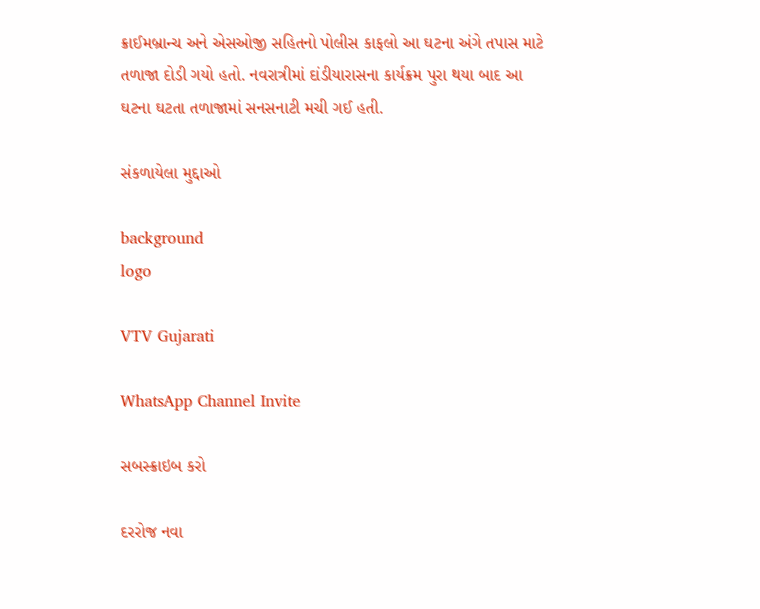ક્રાઈમબ્રાન્ચ અને એસઓજી સહિતનો પોલીસ કાફલો આ ઘટના અંગે તપાસ માટે તળાજા દોડી ગયો હતો. નવરાત્રીમાં દાંડીયારાસના કાર્યક્રમ પુરા થયા બાદ આ ઘટના ઘટતા તળાજામાં સનસનાટી મચી ગઈ હતી.

સંકળાયેલા મુદ્દાઓ

background
logo

VTV Gujarati

WhatsApp Channel Invite

સબસ્ક્રાઇબ કરો

દરરોજ નવા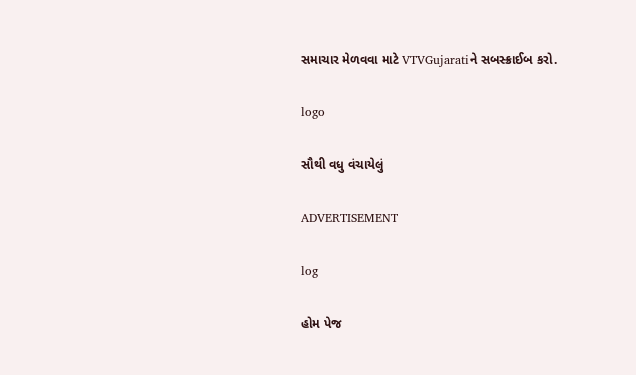સમાચાર મેળવવા માટે VTVGujaratiને સબસ્ક્રાઈબ કરો.

logo

સૌથી વધુ વંચાયેલું

ADVERTISEMENT

log

હોમ પેજ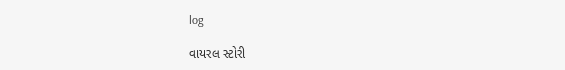log

વાયરલ સ્ટોરી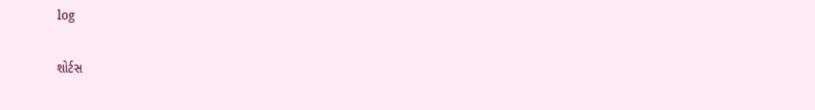log

શોર્ટસ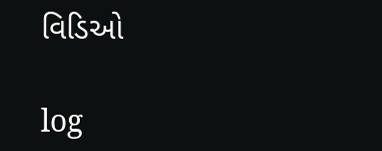વિડિઓ

log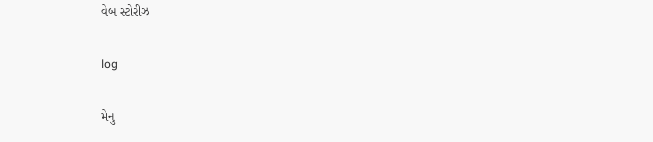વેબ સ્ટોરીઝ

log

મેનુ